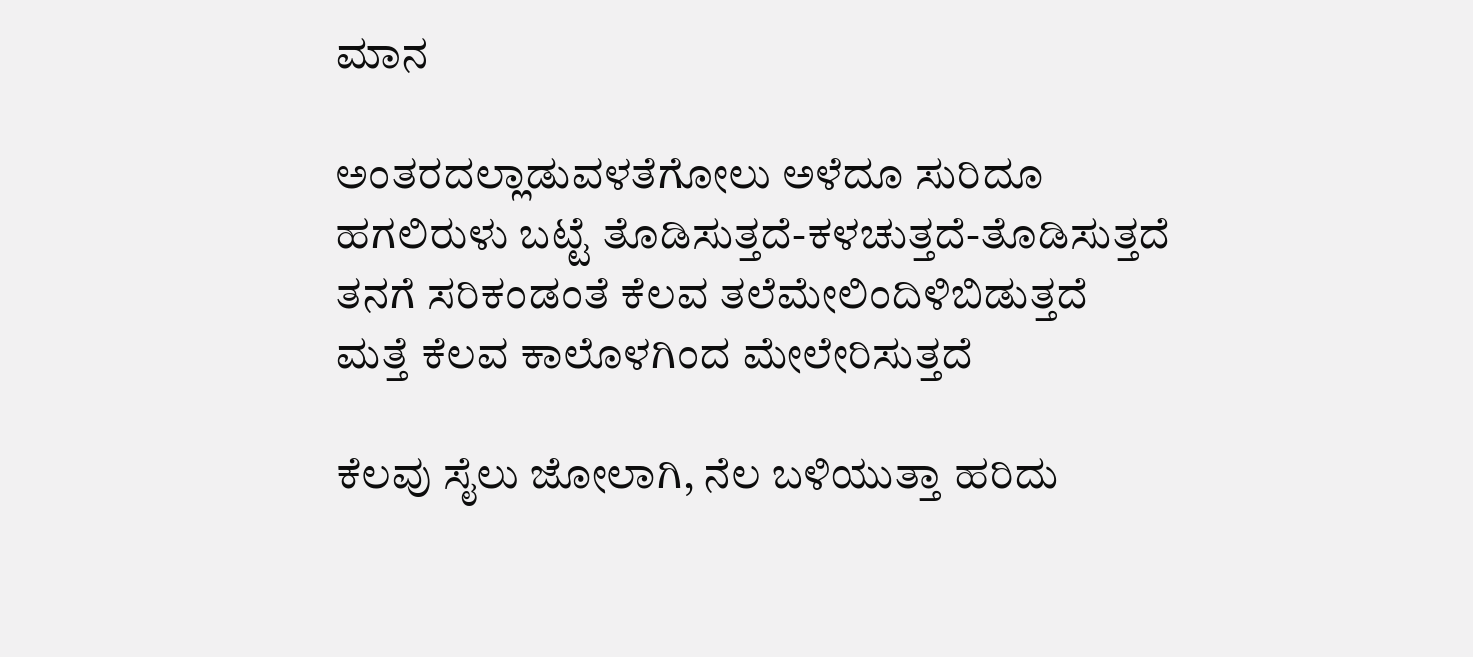ಮಾನ

ಅಂತರದಲ್ಲಾಡುವಳತೆಗೋಲು ಅಳೆದೂ ಸುರಿದೂ
ಹಗಲಿರುಳು ಬಟ್ಟೆ ತೊಡಿಸುತ್ತದೆ-ಕಳಚುತ್ತದೆ-ತೊಡಿಸುತ್ತದೆ
ತನಗೆ ಸರಿಕಂಡಂತೆ ಕೆಲವ ತಲೆಮೇಲಿಂದಿಳಿಬಿಡುತ್ತದೆ
ಮತ್ತೆ ಕೆಲವ ಕಾಲೊಳಗಿಂದ ಮೇಲೇರಿಸುತ್ತದೆ

ಕೆಲವು ಸೈಲು ಜೋಲಾಗಿ, ನೆಲ ಬಳಿಯುತ್ತಾ ಹರಿದು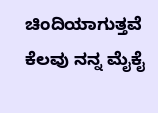ಚಿಂದಿಯಾಗುತ್ತವೆ
ಕೆಲವು ನನ್ನ ಮೈಕೈ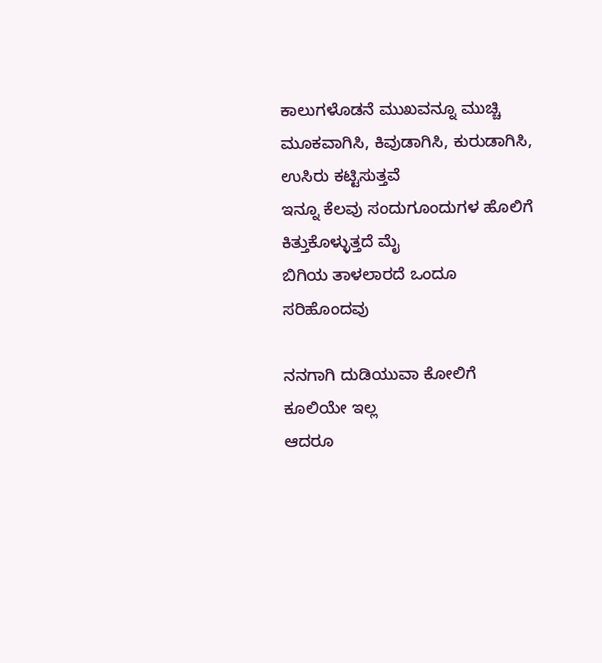ಕಾಲುಗಳೊಡನೆ ಮುಖವನ್ನೂ ಮುಚ್ಚಿ
ಮೂಕವಾಗಿಸಿ, ಕಿವುಡಾಗಿಸಿ, ಕುರುಡಾಗಿಸಿ, ಉಸಿರು ಕಟ್ಟಿಸುತ್ತವೆ
ಇನ್ನೂ ಕೆಲವು ಸಂದುಗೂಂದುಗಳ ಹೊಲಿಗೆ ಕಿತ್ತುಕೊಳ್ಳುತ್ತದೆ ಮೈ
ಬಿಗಿಯ ತಾಳಲಾರದೆ ಒಂದೂ ಸರಿಹೊಂದವು

ನನಗಾಗಿ ದುಡಿಯುವಾ ಕೋಲಿಗೆ ಕೂಲಿಯೇ ಇಲ್ಲ
ಆದರೂ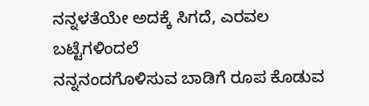ನನ್ನಳತೆಯೇ ಅದಕ್ಕೆ ಸಿಗದೆ, ಎರವಲ ಬಟ್ಟೆಗಳಿಂದಲೆ
ನನ್ನನಂದಗೊಳಿಸುವ ಬಾಡಿಗೆ ರೂಪ ಕೊಡುವ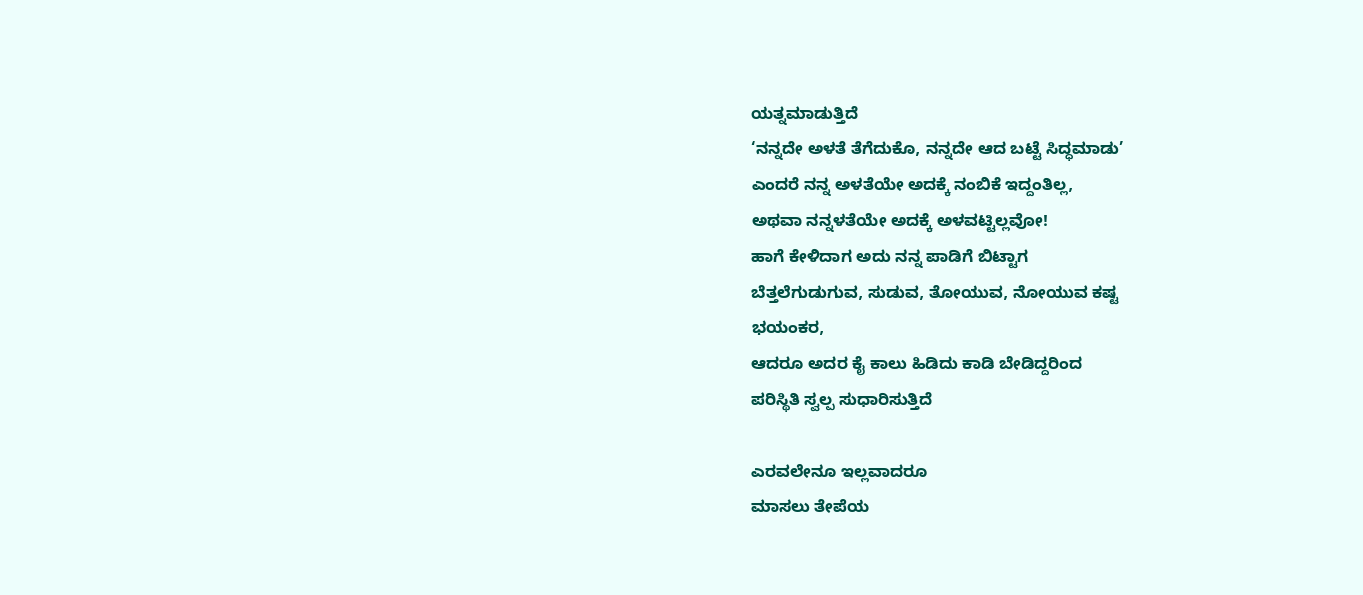ಯತ್ನಮಾಡುತ್ತಿದೆ
‘ನನ್ನದೇ ಅಳತೆ ತೆಗೆದುಕೊ, ನನ್ನದೇ ಆದ ಬಟ್ಟೆ ಸಿದ್ಧಮಾಡು’
ಎಂದರೆ ನನ್ನ ಅಳತೆಯೇ ಅದಕ್ಕೆ ನಂಬಿಕೆ ಇದ್ದಂತಿಲ್ಲ,
ಅಥವಾ ನನ್ನಳತೆಯೇ ಅದಕ್ಕೆ ಅಳವಟ್ಟಿಲ್ಲವೋ!
ಹಾಗೆ ಕೇಳಿದಾಗ ಅದು ನನ್ನ ಪಾಡಿಗೆ ಬಿಟ್ಟಾಗ
ಬೆತ್ತಲೆಗುಡುಗುವ, ಸುಡುವ, ತೋಯುವ, ನೋಯುವ ಕಷ್ಟ
ಭಯಂಕರ,
ಆದರೂ ಅದರ ಕೈ ಕಾಲು ಹಿಡಿದು ಕಾಡಿ ಬೇಡಿದ್ದರಿಂದ
ಪರಿಸ್ಥಿತಿ ಸ್ವಲ್ಪ ಸುಧಾರಿಸುತ್ತಿದೆ

ಎರವಲೇನೂ ಇಲ್ಲವಾದರೂ
ಮಾಸಲು ತೇಪೆಯ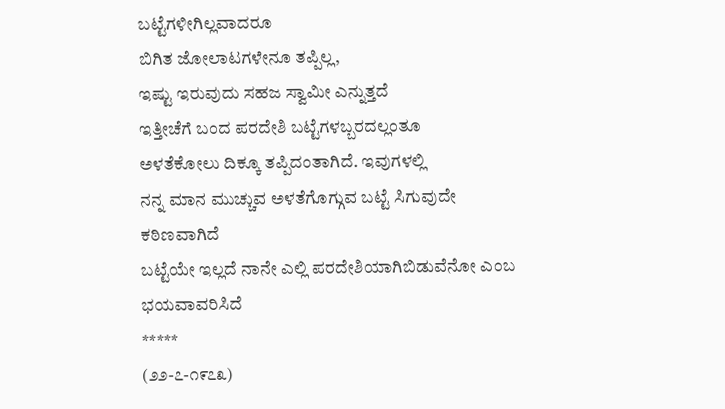ಬಟ್ಟೆಗಳೀಗಿಲ್ಲವಾದರೂ
ಬಿಗಿತ ಜೋಲಾಟಗಳೇನೂ ತಪ್ಪಿಲ್ಲ,
ಇಷ್ಟು ಇರುವುದು ಸಹಜ ಸ್ವಾಮೀ ಎನ್ನುತ್ತದೆ
ಇತ್ತೀಚೆಗೆ ಬಂದ ಪರದೇಶಿ ಬಟ್ಟೆಗಳಬ್ಬರದಲ್ಲಂತೂ
ಅಳತೆಕೋಲು ದಿಕ್ಕೂ ತಪ್ಪಿದಂತಾಗಿದೆ. ಇವುಗಳಲ್ಲಿ
ನನ್ನ ಮಾನ ಮುಚ್ಚುವ ಅಳತೆಗೊಗ್ಗುವ ಬಟ್ಟೆ ಸಿಗುವುದೇ
ಕಠಿಣವಾಗಿದೆ
ಬಟ್ಟೆಯೇ ಇಲ್ಲದೆ ನಾನೇ ಎಲ್ಲಿ ಪರದೇಶಿಯಾಗಿಬಿಡುವೆನೋ ಎಂಬ
ಭಯವಾವರಿಸಿದೆ
*****
(೨೨-೭-೧೯೭೩)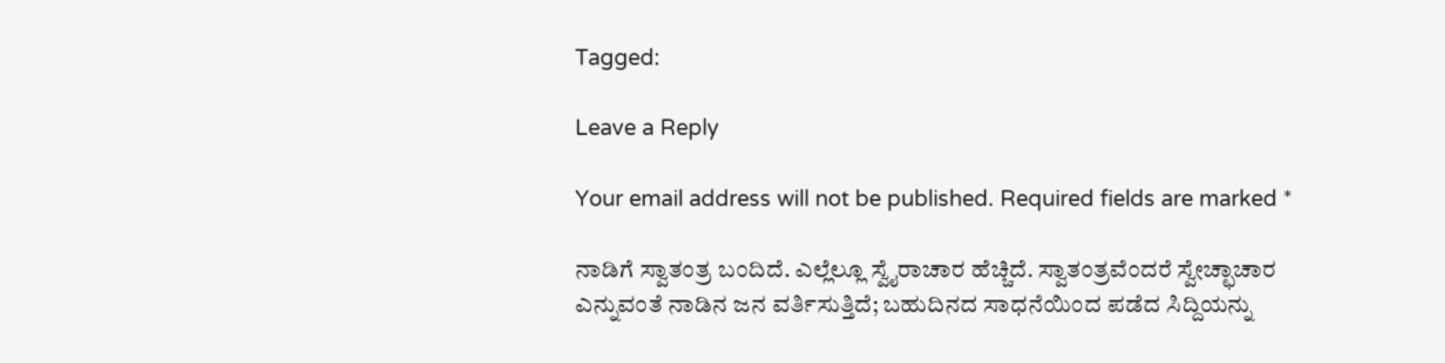Tagged:

Leave a Reply

Your email address will not be published. Required fields are marked *

ನಾಡಿಗೆ ಸ್ವಾತಂತ್ರ ಬಂದಿದೆ. ಎಲ್ಲೆಲ್ಲೂ ಸ್ವೈರಾಚಾರ ಹೆಚ್ಚಿದೆ. ಸ್ವಾತಂತ್ರವೆಂದರೆ ಸ್ವೇಚ್ಛಾಚಾರ ಎನ್ನುವಂತೆ ನಾಡಿನ ಜನ ವರ್ತಿಸುತ್ತಿದೆ; ಬಹುದಿನದ ಸಾಧನೆಯಿಂದ ಪಡೆದ ಸಿದ್ದಿಯನ್ನು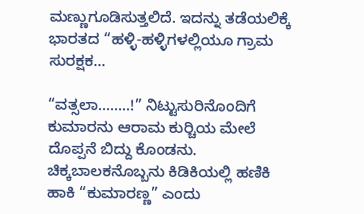ಮಣ್ಣುಗೂಡಿಸುತ್ತಲಿದೆ. ಇದನ್ನು ತಡೆಯಲಿಕ್ಕೆ ಭಾರತದ “ಹಳ್ಳಿ-ಹಳ್ಳಿಗಳಲ್ಲಿಯೂ ಗ್ರಾಮ ಸುರಕ್ಷಕ...

“ವತ್ಸಲಾ……..!” ನಿಟ್ಟುಸುರಿನೊಂದಿಗೆ ಕುಮಾರನು ಆರಾಮ ಕುರ್‍ಚಿಯ ಮೇಲೆ ದೊಪ್ಪನೆ ಬಿದ್ದು ಕೊಂಡನು. ಚಿಕ್ಕಬಾಲಕನೊಬ್ಬನು ಕಿಡಿಕಿಯಲ್ಲಿ ಹಣಿಕಿ ಹಾಕಿ “ಕುಮಾರಣ್ಣ” ಎಂದು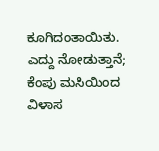ಕೂಗಿದಂತಾಯಿತು. ಎದ್ದು ನೋಡುತ್ತಾನೆ; ಕೆಂಪು ಮಸಿಯಿಂದ ವಿಳಾಸ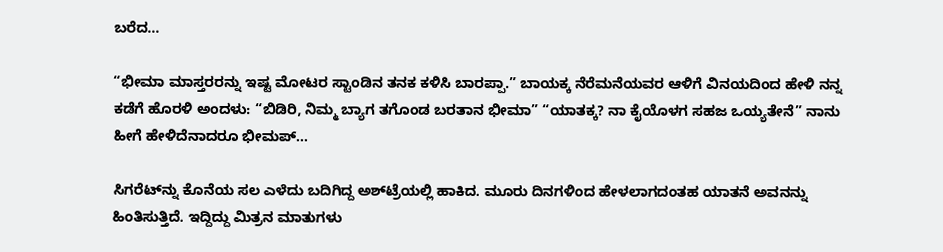ಬರೆದ...

“ಭೀಮಾ ಮಾಸ್ತರರನ್ನು ಇಷ್ಟ ಮೋಟರ ಸ್ಟಾಂಡಿನ ತನಕ ಕಳಿಸಿ ಬಾರಪ್ಪಾ.” ಬಾಯಕ್ಕ ನೆರೆಮನೆಯವರ ಆಳಿಗೆ ವಿನಯದಿಂದ ಹೇಳಿ ನನ್ನ ಕಡೆಗೆ ಹೊರಳಿ ಅಂದಳು: “ಬಿಡಿರಿ, ನಿಮ್ಮ ಬ್ಯಾಗ ತಗೊಂಡ ಬರತಾನ ಭೀಮಾ” “ಯಾತಕ್ಕ? ನಾ ಕೈಯೊಳಗ ಸಹಜ ಒಯ್ಯತೇನೆ” ನಾನು ಹೀಗೆ ಹೇಳಿದೆನಾದರೂ ಭೀಮಪ್...

ಸಿಗರೆಟ್‌ನ್ನು ಕೊನೆಯ ಸಲ ಎಳೆದು ಬದಿಗಿದ್ದ ಅಶ್‌ಟ್ರೆಯಲ್ಲಿ ಹಾಕಿದ. ಮೂರು ದಿನಗಳಿಂದ ಹೇಳಲಾಗದಂತಹ ಯಾತನೆ ಅವನನ್ನು ಹಿಂತಿಸುತ್ತಿದೆ. ಇದ್ದಿದ್ದು ಮಿತ್ರನ ಮಾತುಗಳು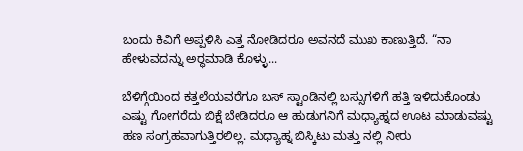ಬಂದು ಕಿವಿಗೆ ಅಪ್ಪಳಿಸಿ ಎತ್ತ ನೋಡಿದರೂ ಅವನದೆ ಮುಖ ಕಾಣುತ್ತಿದೆ. “ನಾ ಹೇಳುವದನ್ನು ಅರ್‍ಥಮಾಡಿ ಕೊಳ್ಳು...

ಬೆಳಿಗ್ಗೆಯಿಂದ ಕತ್ತಲೆಯವರೆಗೂ ಬಸ್ ಸ್ಟಾಂಡಿನಲ್ಲಿ ಬಸ್ಸುಗಳಿಗೆ ಹತ್ತಿ ಇಳಿದುಕೊಂಡು ಎಷ್ಟು ಗೋಗರೆದು ಬಿಕ್ಷೆ ಬೇಡಿದರೂ ಆ ಹುಡುಗನಿಗೆ ಮಧ್ಯಾಹ್ನದ ಊಟ ಮಾಡುವಷ್ಟು ಹಣ ಸಂಗ್ರಹವಾಗುತ್ತಿರಲಿಲ್ಲ. ಮಧ್ಯಾಹ್ನ ಬಿಸ್ಕಿಟು ಮತ್ತು ನಲ್ಲಿ ನೀರು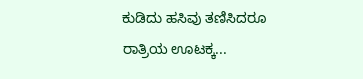ಕುಡಿದು ಹಸಿವು ತಣಿಸಿದರೂ ರಾತ್ರಿಯ ಊಟಕ್ಕ...